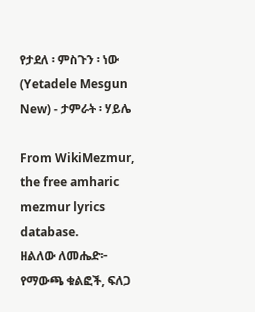የታደለ ፡ ምስጉን ፡ ነው (Yetadele Mesgun New) - ታምራት ፡ ሃይሌ

From WikiMezmur, the free amharic mezmur lyrics database.
ዘልለው ለመሔድ፦ የማውጫ ቁልፎች, ፍለጋ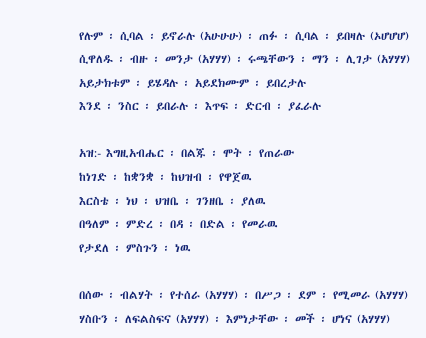የሉም ፡ ሲባል ፡ ይኖራሉ (አሁሁሁ) ፡ ጠፉ ፡ ሲባል ፡ ይበዛሉ (ኦሆሆሆ)
ሲዋለዱ ፡ ብዙ ፡ መንታ (አሃሃሃ) ፡ ሩጫቸውን ፡ ማን ፡ ሊገታ (አሃሃሃ)
አይታክቱም ፡ ይሄዳሉ ፡ አይደክሙም ፡ ይበረታሉ
እንደ ፡ ንስር ፡ ይበራሉ ፡ እጥፍ ፡ ድርብ ፡ ያፈራሉ

አዝ:- እግዚአብሔር ፡ በልጁ ፡ ሞት ፡ የጠራው
ከነገድ ፡ ከቋንቋ ፡ ከህዝብ ፡ የዋጀዉ
እርስቴ ፡ ነህ ፡ ህዝቤ ፡ ገንዘቤ ፡ ያለዉ
በዓለም ፡ ምድረ ፡ በዳ ፡ በድል ፡ የመራዉ
የታደለ ፡ ምስጉን ፡ ነዉ

በሰው ፡ ብልሃት ፡ የተሰራ (አሃሃሃ) ፡ በሥጋ ፡ ደም ፡ የሚመራ (አሃሃሃ)
ሃስቡን ፡ ለፍልስፍና (አሃሃሃ) ፡ እምነታቸው ፡ መች ፡ ሆነና (አሃሃሃ)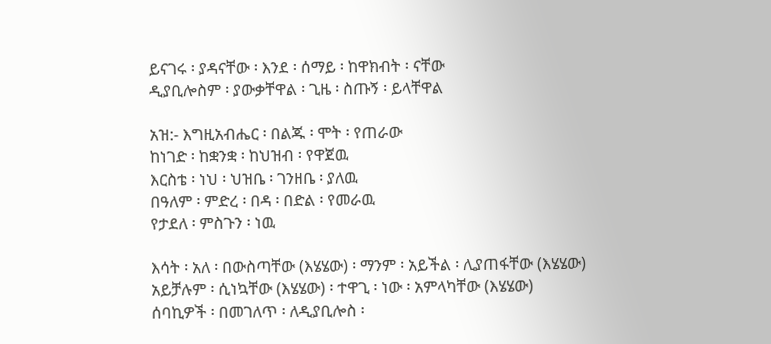ይናገሩ ፡ ያዳናቸው ፡ እንደ ፡ ሰማይ ፡ ከዋክብት ፡ ናቸው
ዲያቢሎስም ፡ ያውቃቸዋል ፡ ጊዜ ፡ ስጡኝ ፡ ይላቸዋል

አዝ:- እግዚአብሔር ፡ በልጁ ፡ ሞት ፡ የጠራው
ከነገድ ፡ ከቋንቋ ፡ ከህዝብ ፡ የዋጀዉ
እርስቴ ፡ ነህ ፡ ህዝቤ ፡ ገንዘቤ ፡ ያለዉ
በዓለም ፡ ምድረ ፡ በዳ ፡ በድል ፡ የመራዉ
የታደለ ፡ ምስጉን ፡ ነዉ

እሳት ፡ አለ ፡ በውስጣቸው (እሄሄው) ፡ ማንም ፡ አይችል ፡ ሊያጠፋቸው (እሄሄው)
አይቻሉም ፡ ሲነኳቸው (እሄሄው) ፡ ተዋጊ ፡ ነው ፡ አምላካቸው (እሄሄው)
ሰባኪዎች ፡ በመገለጥ ፡ ለዲያቢሎስ ፡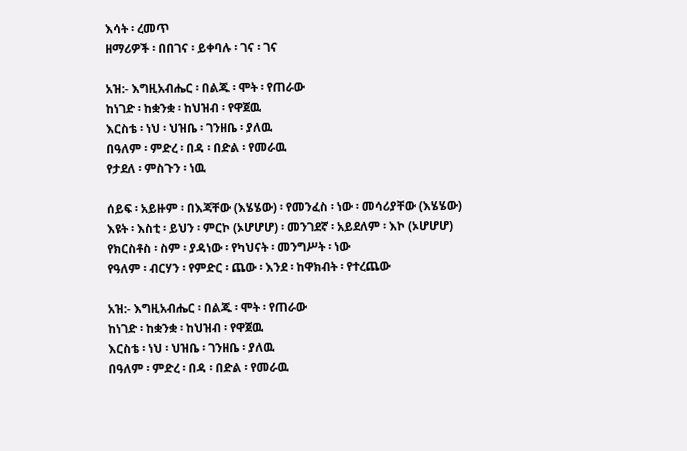እሳት ፡ ረመጥ
ዘማሪዎች ፡ በበገና ፡ ይቀባሉ ፡ ገና ፡ ገና

አዝ:- እግዚአብሔር ፡ በልጁ ፡ ሞት ፡ የጠራው
ከነገድ ፡ ከቋንቋ ፡ ከህዝብ ፡ የዋጀዉ
እርስቴ ፡ ነህ ፡ ህዝቤ ፡ ገንዘቤ ፡ ያለዉ
በዓለም ፡ ምድረ ፡ በዳ ፡ በድል ፡ የመራዉ
የታደለ ፡ ምስጉን ፡ ነዉ

ሰይፍ ፡ አይዙም ፡ በእጃቸው (እሄሄው) ፡ የመንፈስ ፡ ነው ፡ መሳሪያቸው (እሄሄው)
እዩት ፡ እስቲ ፡ ይህን ፡ ምርኮ (ኦሆሆሆ) ፡ መንገደኛ ፡ አይደለም ፡ እኮ (ኦሆሆሆ)
የክርስቶስ ፡ ስም ፡ ያዳነው ፡ የካህናት ፡ መንግሥት ፡ ነው
የዓለም ፡ ብርሃን ፡ የምድር ፡ ጨው ፡ እንደ ፡ ከዋክብት ፡ የተረጨው

አዝ:- እግዚአብሔር ፡ በልጁ ፡ ሞት ፡ የጠራው
ከነገድ ፡ ከቋንቋ ፡ ከህዝብ ፡ የዋጀዉ
እርስቴ ፡ ነህ ፡ ህዝቤ ፡ ገንዘቤ ፡ ያለዉ
በዓለም ፡ ምድረ ፡ በዳ ፡ በድል ፡ የመራዉ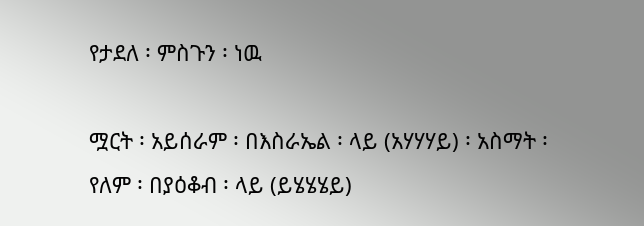የታደለ ፡ ምስጉን ፡ ነዉ

ሟርት ፡ አይሰራም ፡ በእስራኤል ፡ ላይ (አሃሃሃይ) ፡ አስማት ፡ የለም ፡ በያዕቆብ ፡ ላይ (ይሄሄሄይ)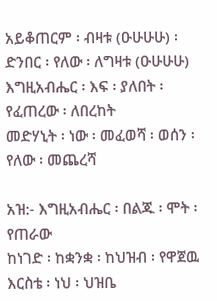አይቆጠርም ፡ ብዛቱ (ዑሁሁሁ) ፡ ድንበር ፡ የለው ፡ ለግዛቱ (ዑሁሁሁ)
እግዚአብሔር ፡ እፍ ፡ ያለበት ፡ የፈጠረው ፡ ለበረከት
መድሃኒት ፡ ነው ፡ መፈወሻ ፡ ወሰን ፡ የለው ፡ መጨረሻ

አዝ:- እግዚአብሔር ፡ በልጁ ፡ ሞት ፡ የጠራው
ከነገድ ፡ ከቋንቋ ፡ ከህዝብ ፡ የዋጀዉ
እርስቴ ፡ ነህ ፡ ህዝቤ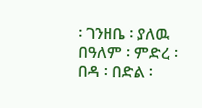፡ ገንዘቤ ፡ ያለዉ
በዓለም ፡ ምድረ ፡ በዳ ፡ በድል ፡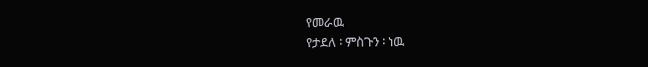የመራዉ
የታደለ ፡ ምስጉን ፡ ነዉ